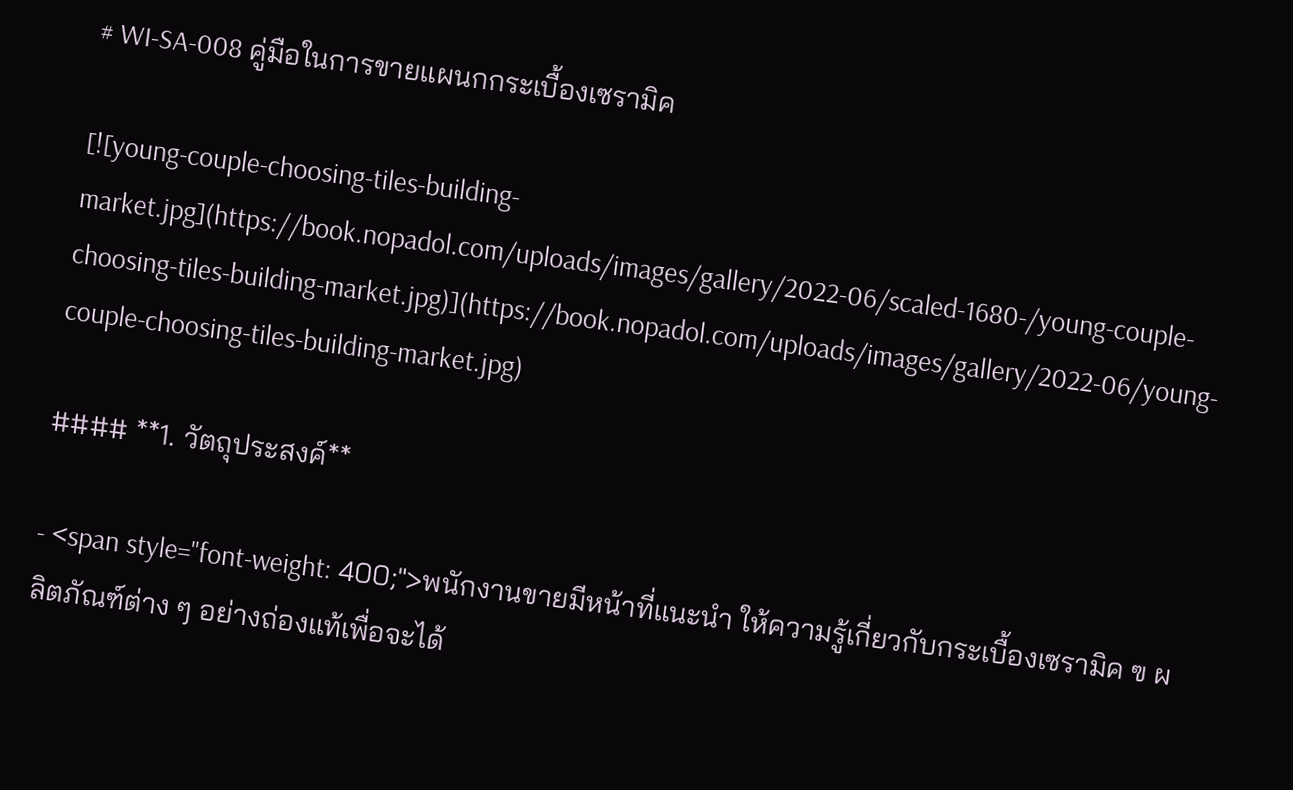# WI-SA-008 คู่มือในการขายแผนกกระเบื้องเซรามิค

[![young-couple-choosing-tiles-building-market.jpg](https://book.nopadol.com/uploads/images/gallery/2022-06/scaled-1680-/young-couple-choosing-tiles-building-market.jpg)](https://book.nopadol.com/uploads/images/gallery/2022-06/young-couple-choosing-tiles-building-market.jpg)

#### **1. วัตถุประสงค์**

- <span style="font-weight: 400;">พนักงานขายมีหน้าที่แนะนำ ให้ความรู้เกี่ยวกับกระเบื้องเซรามิค ฃ ผลิตภัณฑ์ต่าง ๆ อย่างถ่องแท้เพื่อจะได้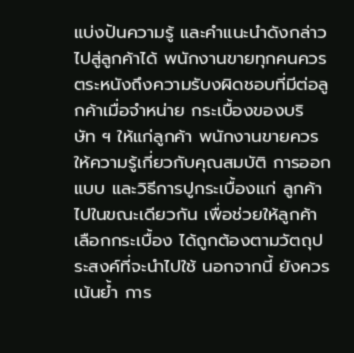แบ่งปันความรู้ และคำแนะนำดังกล่าวไปสู่ลูกค้าได้ พนักงานขายทุกคนควรตระหนังถึงความรับงผิดชอบที่มีต่อลูกค้าเมื่อจำหน่าย กระเบื้องของบริษัท ฯ ให้แก่ลูกค้า พนักงานขายควรให้ความรู้เกี่ยวกับคุณสมบัติ การออกแบบ และวิธีการปูกระเบื้องแก่ ลูกค้าไปในขณะเดียวกัน เพื่อช่วยให้ลูกค้าเลือกกระเบื้อง ได้ถูกต้องตามวัตถุประสงค์ที่จะนำไปใช้ นอกจากนี้ ยังควรเน้นย้ำ การ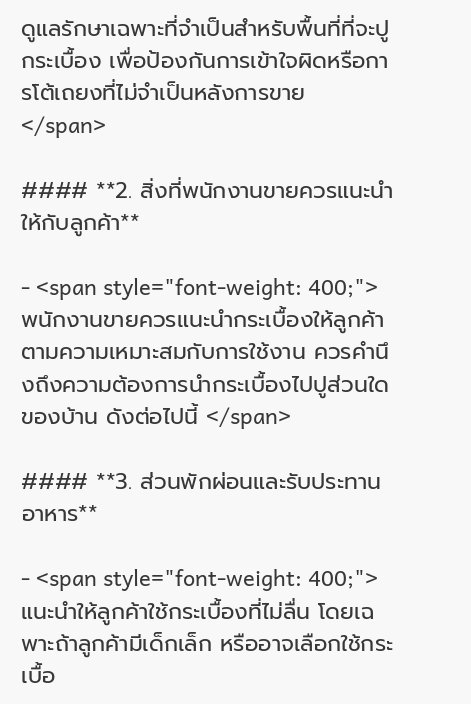ดูแลรักษาเฉพาะที่จำเป็นสำหรับพื้นที่ที่จะปูกระเบื้อง เพื่อป้องกันการเข้าใจผิดหรือการโต้เถยงที่ไม่จำเป็นหลังการขาย </span>

#### **2. สิ่งที่พนักงานขายควรแนะนำให้กับลูกค้า**

- <span style="font-weight: 400;">พนักงานขายควรแนะนำกระเบื้องให้ลูกค้าตามความเหมาะสมกับการใช้งาน ควรคำนึงถึงความต้องการนำกระเบื้องไปปูส่วนใดของบ้าน ดังต่อไปนี้ </span>

#### **3. ส่วนพักผ่อนและรับประทานอาหาร**

- <span style="font-weight: 400;">แนะนำให้ลูกค้าใช้กระเบื้องที่ไม่ลื่น โดยเฉพาะถ้าลูกค้ามีเด็กเล็ก หรืออาจเลือกใช้กระเบื้อ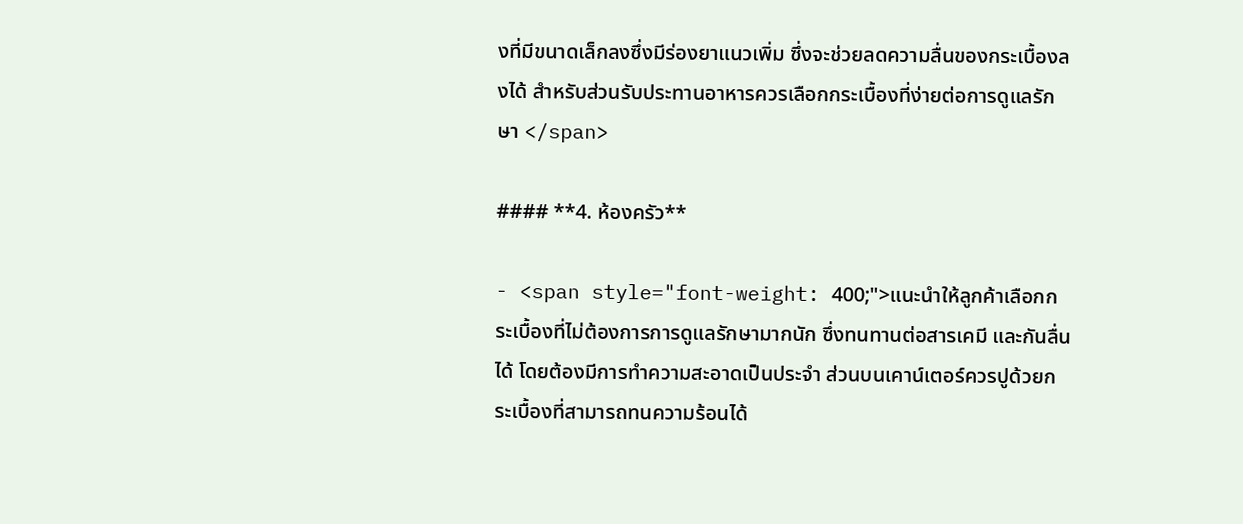งที่มีขนาดเล็กลงซึ่งมีร่องยาแนวเพิ่ม ซึ่งจะช่วยลดความลื่นของกระเบื้องลงได้ สำหรับส่วนรับประทานอาหารควรเลือกกระเบื้องที่ง่ายต่อการดูแลรักษา </span>

#### **4. ห้องครัว**

- <span style="font-weight: 400;">แนะนำให้ลูกค้าเลือกกระเบื้องที่ไม่ต้องการการดูแลรักษามากนัก ซึ่งทนทานต่อสารเคมี และกันลื่นได้ โดยต้องมีการทำความสะอาดเป็นประจำ ส่วนบนเคาน์เตอร์ควรปูด้วยกระเบื้องที่สามารถทนความร้อนได้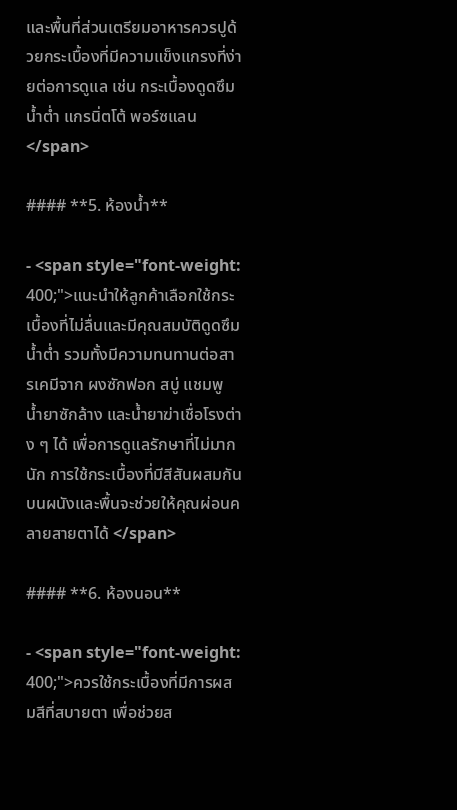และพื้นที่ส่วนเตรียมอาหารควรปูด้วยกระเบื้องที่มีความแข็งแกรงที่ง่ายต่อการดูแล เช่น กระเบื้องดูดซึมน้ำต่ำ แกรนิ่ตโต้ พอร์ซแลน </span>

#### **5. ห้องน้ำ**

- <span style="font-weight: 400;">แนะนำให้ลูกค้าเลือกใช้กระเบื้องที่ไม่ลื่นและมีคุณสมบัติดูดซึมน้ำต่ำ รวมทั้งมีความทนทานต่อสารเคมีจาก ผงซักฟอก สบู่ แชมพู น้ำยาซักล้าง และน้ำยาฆ่าเชื่อโรงต่าง ๆ ได้ เพื่อการดูแลรักษาที่ไม่มากนัก การใช้กระเบื้องที่มีสีสันผสมกันบนผนังและพื้นจะช่วยให้คุณผ่อนคลายสายตาได้ </span>

#### **6. ห้องนอน**

- <span style="font-weight: 400;">ควรใช้กระเบื้องที่มีการผสมสีที่สบายตา เพื่อช่วยส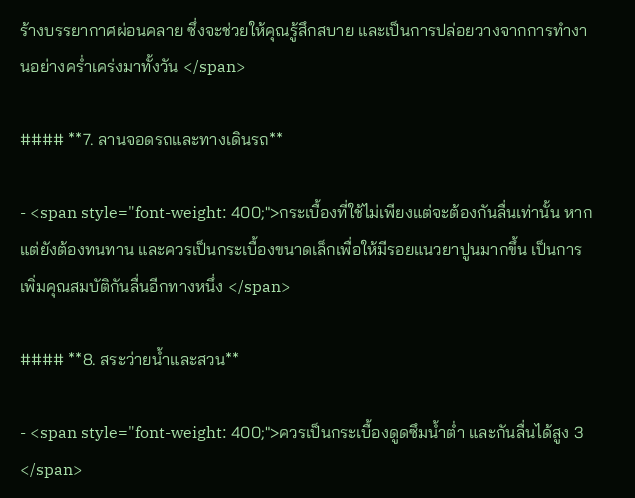ร้างบรรยากาศผ่อนคลาย ซึ่งจะช่วยให้คุณรู้สึกสบาย และเป็นการปล่อยวางจากการทำงานอย่างคร่ำเคร่งมาทั้งวัน </span>

#### **7. ลานจอดรถและทางเดินรถ**

- <span style="font-weight: 400;">กระเบื้องที่ใช้ไม่เพียงแต่จะต้องกันลื่นเท่านั้น หากแต่ยังต้องทนทาน และควรเป็นกระเบื้องขนาดเล็กเพื่อให้มีรอยแนวยาปูนมากขึ้น เป็นการเพิ่มคุณสมบัติกันลื่นอีกทางหนึ่ง </span>

#### **8. สระว่ายน้ำและสวน**

- <span style="font-weight: 400;">ควรเป็นกระเบื้องดูดซึมน้ำต่ำ และกันลื่นได้สูง 3 </span>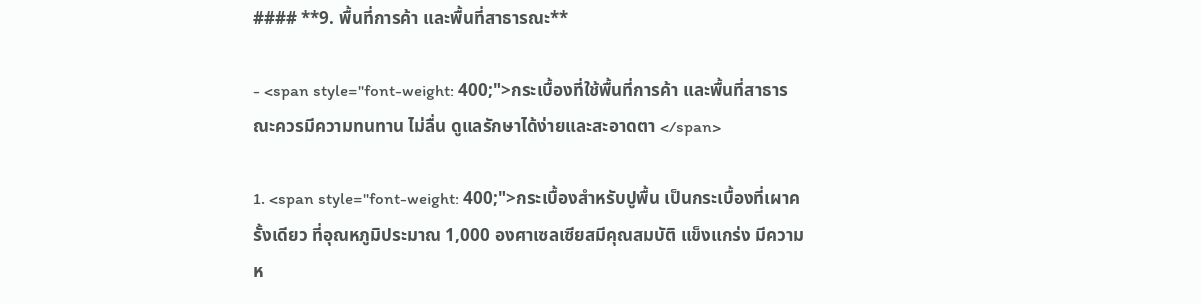#### **9. พื้นที่การค้า และพื้นที่สาธารณะ**

- <span style="font-weight: 400;">กระเบื้องที่ใช้พื้นที่การค้า และพื้นที่สาธารณะควรมีความทนทาน ไม่ลื่น ดูแลรักษาได้ง่ายและสะอาดตา </span>

1. <span style="font-weight: 400;">กระเบื้องสำหรับปูพื้น เป็นกระเบื้องที่เผาครั้งเดียว ที่อุณหภูมิประมาณ 1,000 องศาเซลเซียสมีคุณสมบัติ แข็งแกร่ง มีความห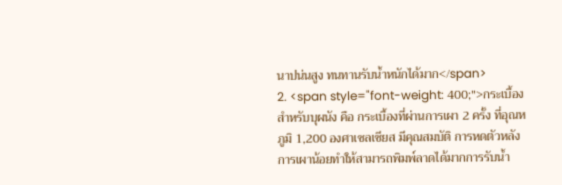นาปน่นสูง ทนทานรับน้ำหนักได้มาก</span>
2. <span style="font-weight: 400;">กระเบื้องสำหรับบุผนัง คือ กระเบื้องที่ผ่านการเผา 2 ครั้ง ที่อุณหภูมิ 1,200 องศาเซลเซียส มีคุณสมบัติ การหดตัวหลังการเผาน้อยทำให้สามารถพิมพ์ลาดได้มากการรับน้ำ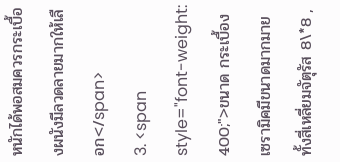หนักได้พอสมควรกระเบื้องผนังมีลวดลายมากให้เลือก</span>
3. <span style="font-weight: 400;">ขนาด กระเบื้องเซรามิคมีขนาดมากมายทั้งสี่เหลี่ยมจัตุรัส 8\*8 ,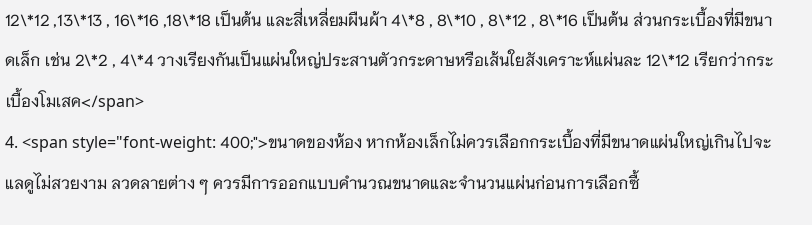12\*12 ,13\*13 , 16\*16 ,18\*18 เป็นต้น และสี่เหลี่ยมผืนผ้า 4\*8 , 8\*10 , 8\*12 , 8\*16 เป็นต้น ส่วนกระเบื้องที่มีขนาดเล็ก เช่น 2\*2 , 4\*4 วางเรียงกันเป็นแผ่นใหญ่ประสานตัวกระดาษหรือเส้นใยสังเคราะห์แผ่นละ 12\*12 เรียกว่ากระเบื้องโมเสค</span>
4. <span style="font-weight: 400;">ขนาดของห้อง หากห้องเล็กไม่ควรเลือกกระเบื้องที่มีขนาดแผ่นใหญ่เกินไปจะแลดูไม่สวยงาม ลวดลายต่าง ๆ ควรมีการออกแบบคำนวณขนาดและจำนวนแผ่นก่อนการเลือกซื้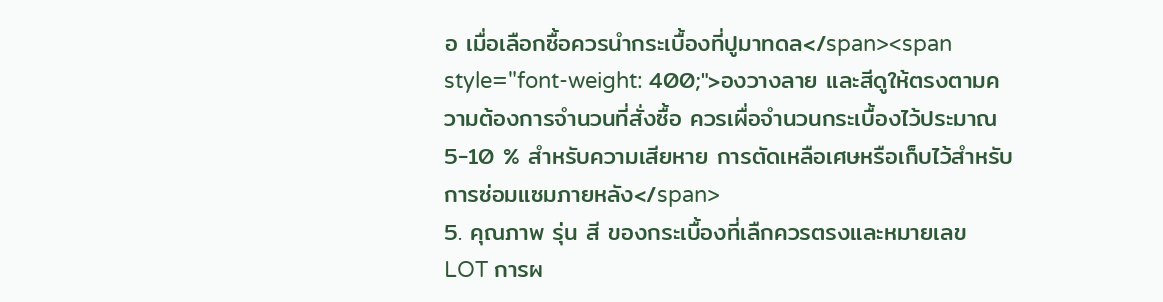อ เมื่อเลือกซื้อควรนำกระเบื้องที่ปูมาทดล</span><span style="font-weight: 400;">องวางลาย และสีดูให้ตรงตามความต้องการจำนวนที่สั่งซื้อ ควรเผื่อจำนวนกระเบื้องไว้ประมาณ 5-10 % สำหรับความเสียหาย การตัดเหลือเศษหรือเก็บไว้สำหรับการซ่อมแซมภายหลัง</span>
5. คุณภาพ รุ่น สี ของกระเบื้องที่เลืกควรตรงและหมายเลข LOT การผ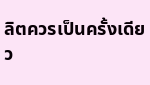ลิตควรเป็นครั้งเดียว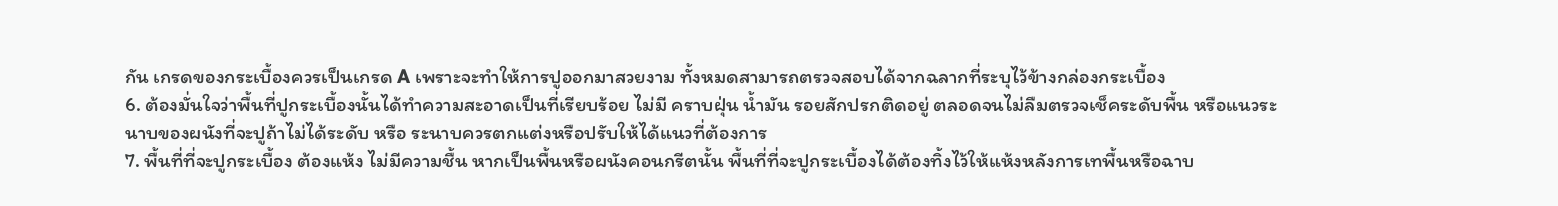กัน เกรดของกระเบื้องควรเป็นเกรด A เพราะจะทำให้การปูออกมาสวยงาม ทั้งหมดสามารถตรวจสอบได้จากฉลากที่ระบุไว้ข้างกล่องกระเบื้อง
6. ต้องมั่นใจว่าพื้นที่ปูกระเบื้องนั้นได้ทำความสะอาดเป็นที่เรียบร้อย ไม่มี คราบฝุ่น น้ำมัน รอยสักปรกติดอยู่ ตลอดจนไม่ลืมตรวจเช็คระดับพื้น หรือแนวระนาบของผนังที่จะปูถ้าไม่ได้ระดับ หรือ ระนาบควรตกแต่งหรือปรับให้ได้แนวที่ต้องการ
7. พื้นที่ที่จะปูกระเบื้อง ต้องแห้ง ไม่มีความชื้น หากเป็นพื้นหรือผนังคอนกรีตนั้น พื้นที่ที่จะปูกระเบื้องได้ต้องทิ้งไว้ให้แห้งหลังการเทพื้นหรือฉาบ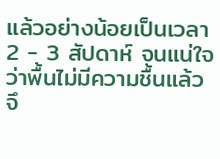แล้วอย่างน้อยเป็นเวลา 2 - 3 สัปดาห์ จนแน่ใจว่าพื้นไม่มีความชื้นแล้วจึ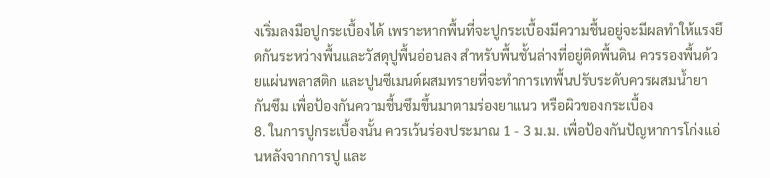งเริ่มลงมือปูกระเบื้องได้ เพราะหากพื้นที่จะปูกระเบื้องมีความชื้นอยู่จะมีผลทำให้แรงยึดกันระหว่างพื้นและวัสดุปูพื้นอ่อนลง สำหรับพื้นชั้นล่างที่อยู่ติดพื้นดิน ควรรองพื้นด้วยแผ่นพลาสติก และปูนซีเมนต์ผสมทรายที่จะทำการเทพื้นปรับระดับควรผสมน้ำยากันซึม เพื่อป้องกันความชื้นซึมขึ้นมาตามร่องยาแนว หรือผิวของกระเบื้อง
8. ในการปูกระเบื้องนั้น ควรเว้นร่องประมาณ 1 - 3 ม.ม. เพื่อป้องกันปัญหาการโก่งแอ่นหลังจากการปู และ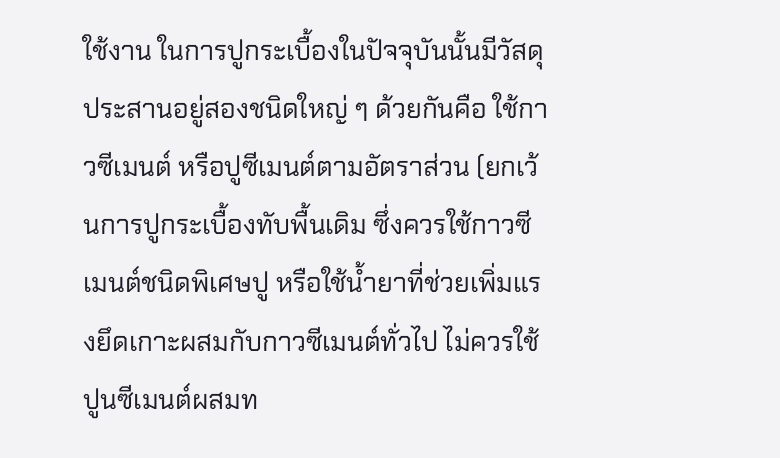ใช้งาน ในการปูกระเบื้องในปัจจุบันนั้นมีวัสดุประสานอยู่สองชนิดใหญ่ ๆ ด้วยกันคือ ใช้กาวซีเมนต์ หรือปูซีเมนต์ตามอัตราส่วน (ยกเว้นการปูกระเบื้องทับพื้นเดิม ซึ่งควรใช้กาวซีเมนต์ชนิดพิเศษปู หรือใช้น้ำยาที่ช่วยเพิ่มแรงยึดเกาะผสมกับกาวซีเมนต์ทั่วไป ไม่ควรใช้ปูนซีเมนต์ผสมท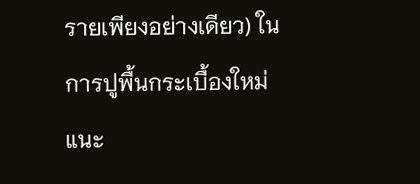รายเพียงอย่างเดียว) ในการปูพื้นกระเบื้องใหม่ แนะ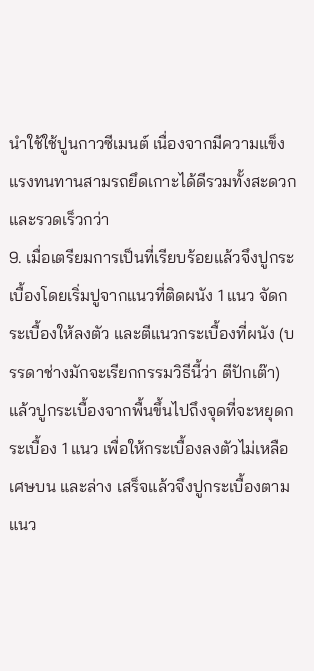นำใช้ใช้ปูนกาวซีเมนต์ เนื่องจากมีความแข็งแรงทนทานสามรถยึดเกาะได้ดีรวมทั้งสะดวกและรวดเร็วกว่า
9. เมื่อเตรียมการเป็นที่เรียบร้อยแล้วจึงปูกระเบื้องโดยเริ่มปูจากแนวที่ติดผนัง 1 แนว จัดกระเบื้องให้ลงตัว และตีแนวกระเบื้องที่ผนัง (บรรดาช่างมักจะเรียกกรรมวิธีนี้ว่า ตีปักเต๊า) แล้วปูกระเบื้องจากพื้นขึ้นไปถึงจุดที่จะหยุดกระเบื้อง 1 แนว เพื่อให้กระเบื้องลงตัวไม่เหลือเศษบน และล่าง เสร็จแล้วจึงปูกระเบื้องตามแนว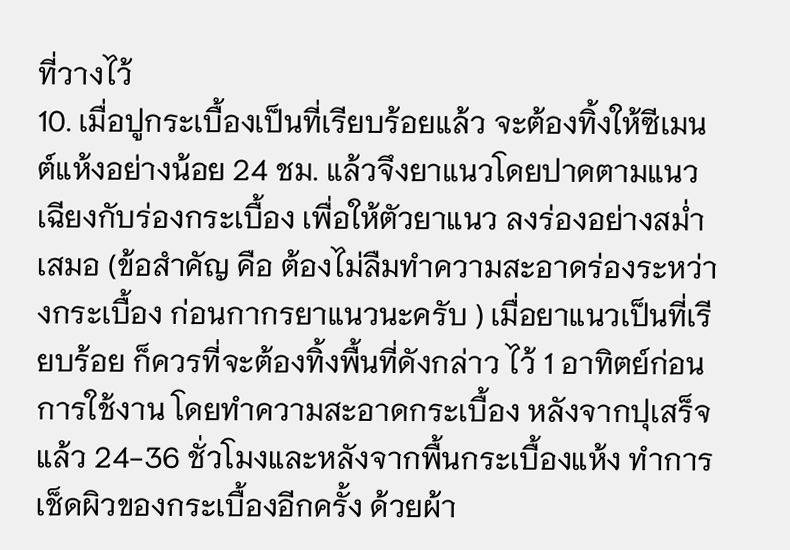ที่วางไว้
10. เมื่อปูกระเบื้องเป็นที่เรียบร้อยแล้ว จะต้องทิ้งให้ซีเมนต์แห้งอย่างน้อย 24 ชม. แล้วจึงยาแนวโดยปาดตามแนวเฉียงกับร่องกระเบื้อง เพื่อให้ตัวยาแนว ลงร่องอย่างสม่ำเสมอ (ข้อสำคัญ คือ ต้องไม่ลืมทำความสะอาดร่องระหว่างกระเบื้อง ก่อนกากรยาแนวนะครับ ) เมื่อยาแนวเป็นที่เรียบร้อย ก็ควรที่จะต้องทิ้งพื้นที่ดังกล่าว ไว้ 1 อาทิตย์ก่อนการใช้งาน โดยทำความสะอาดกระเบื้อง หลังจากปุเสร็จแล้ว 24-36 ชั่วโมงและหลังจากพื้นกระเบื้องแห้ง ทำการเช็ดผิวของกระเบื้องอีกครั้ง ด้วยผ้า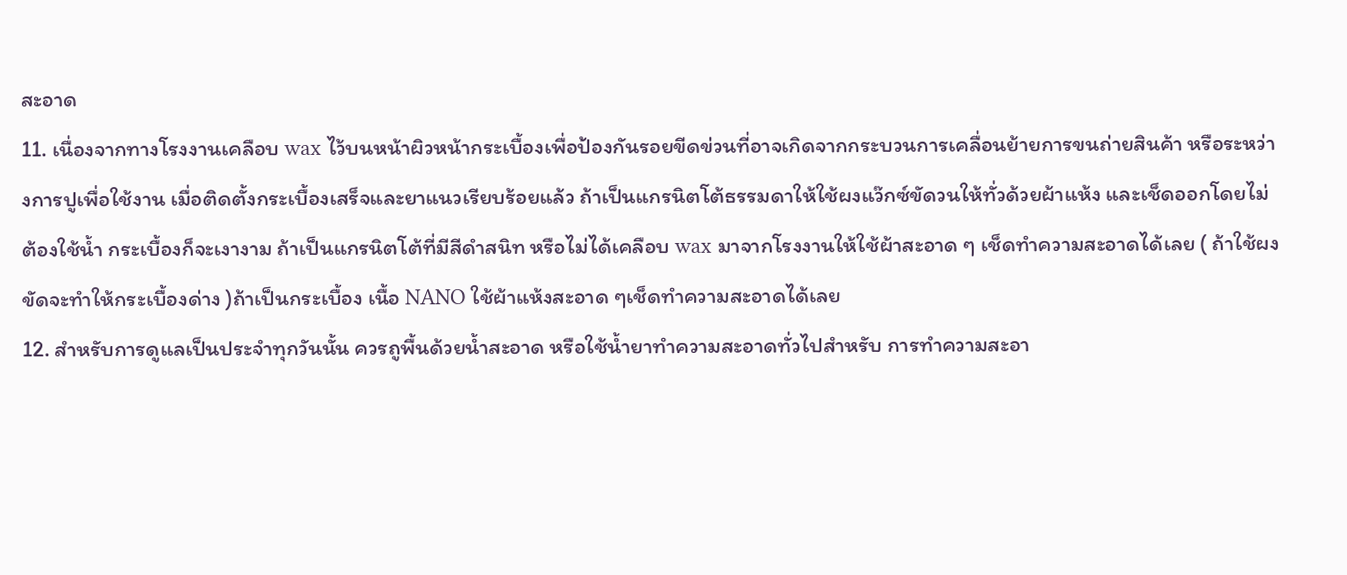สะอาด
11. เนื่องจากทางโรงงานเคลือบ wax ไว้บนหน้าผิวหน้ากระเบื้องเพื่อป้องกันรอยขีดข่วนที่อาจเกิดจากกระบวนการเคลื่อนย้ายการขนถ่ายสินค้า หรือระหว่างการปูเพื่อใช้งาน เมื่อติดตั้งกระเบื้องเสร็จและยาแนวเรียบร้อยแล้ว ถ้าเป็นแกรนิตโต้ธรรมดาให้ใช้ผงแว๊กซ์ขัดวนให้ทั่วด้วยผ้าแห้ง และเช็ดออกโดยไม่ต้องใช้น้ำ กระเบื้องก็จะเงางาม ถ้าเป็นแกรนิตโต้ที่มีสีดำสนิท หรือไม่ได้เคลือบ wax มาจากโรงงานให้ใช้ผ้าสะอาด ๆ เช็ดทำความสะอาดได้เลย ( ถ้าใช้ผงขัดจะทำให้กระเบื้องด่าง )ถ้าเป็นกระเบื้อง เนื้อ NANO ใช้ผ้าแห้งสะอาด ๆเช็ดทำความสะอาดได้เลย
12. สำหรับการดูแลเป็นประจำทุกวันนั้น ควรถูพื้นด้วยน้ำสะอาด หรือใช้น้ำยาทำความสะอาดทั่วไปสำหรับ การทำความสะอา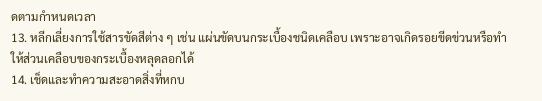ดตามกำหนดเวลา
13. หลีกเลี่ยงการใช้สารขัดสีต่าง ๆ เช่น แผ่นขัดบนกระเบื้องชนิดเคลือบ เพราะอาจเกิดรอยขีดข่วนหรือทำให้ส่วนเคลือบของกระเบื้องหลุดลอกได้
14. เช็ดและทำความสะอาดสิ่งที่หกบ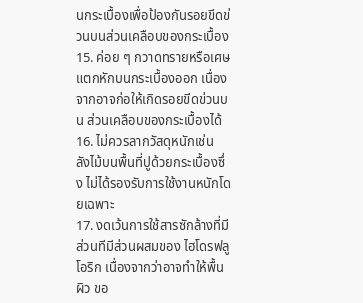นกระเบื้องเพื่อป้องกันรอยขีดข่วนบนส่วนเคลือบของกระเบื้อง
15. ค่อย ๆ กวาดทรายหรือเศษแตกหักบนกระเบื้องออก เนื่องจากอาจก่อให้เกิดรอยขีดข่วนบน ส่วนเคลือบของกระเบื้องได้
16. ไม่ควรลากวัสดุหนักเช่น ลังไม้บนพื้นที่ปูด้วยกระเบื้องซึ่ง ไม่ได้รองรับการใช้งานหนักโดยเฉพาะ
17. งดเว้นการใช้สารซักล้างที่มีส่วนทีมีส่วนผสมของ ไฮโดรฟลูโอริก เนื่องจากว่าอาจทำให้พื้นผิว ขอ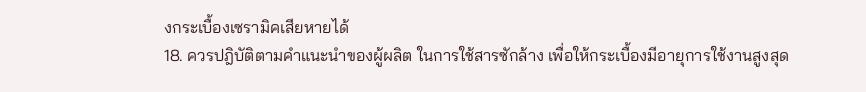งกระเบื้องเซรามิคเสียหายได้
18. ควรปฎิบัติตามคำแนะนำของผู้ผลิต ในการใช้สารซักล้าง เพื่อให้กระเบื้องมีอายุการใช้งานสูงสุด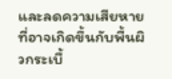และลดความเสียหายที่อาจเกิดขึ้นกับพื้นผิวกระเบื้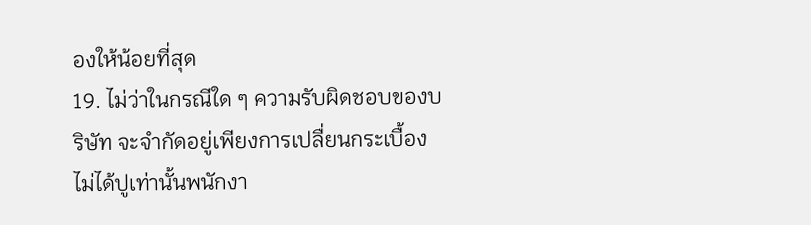องให้น้อยที่สุด
19. ไม่ว่าในกรณีใด ๆ ความรับผิดชอบของบริษัท จะจำกัดอยู่เพียงการเปลื่ยนกระเบื้องไม่ได้ปูเท่านั้นพนักงา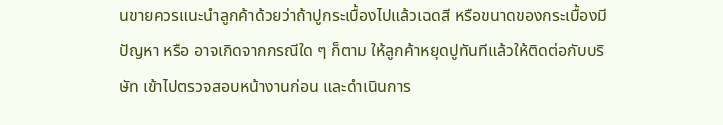นขายควรแนะนำลูกค้าด้วยว่าถ้าปูกระเบื้องไปแล้วเฉดสี หรือขนาดของกระเบื้องมีปัญหา หรือ อาจเกิดจากกรณีใด ๆ ก็ตาม ให้ลูกค้าหยุดปูทันทีแล้วให้ติดต่อกับบริษัท เข้าไปตรวจสอบหน้างานก่อน และดำเนินการ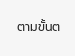ตามขั้นต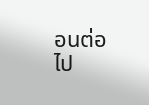อนต่อไป